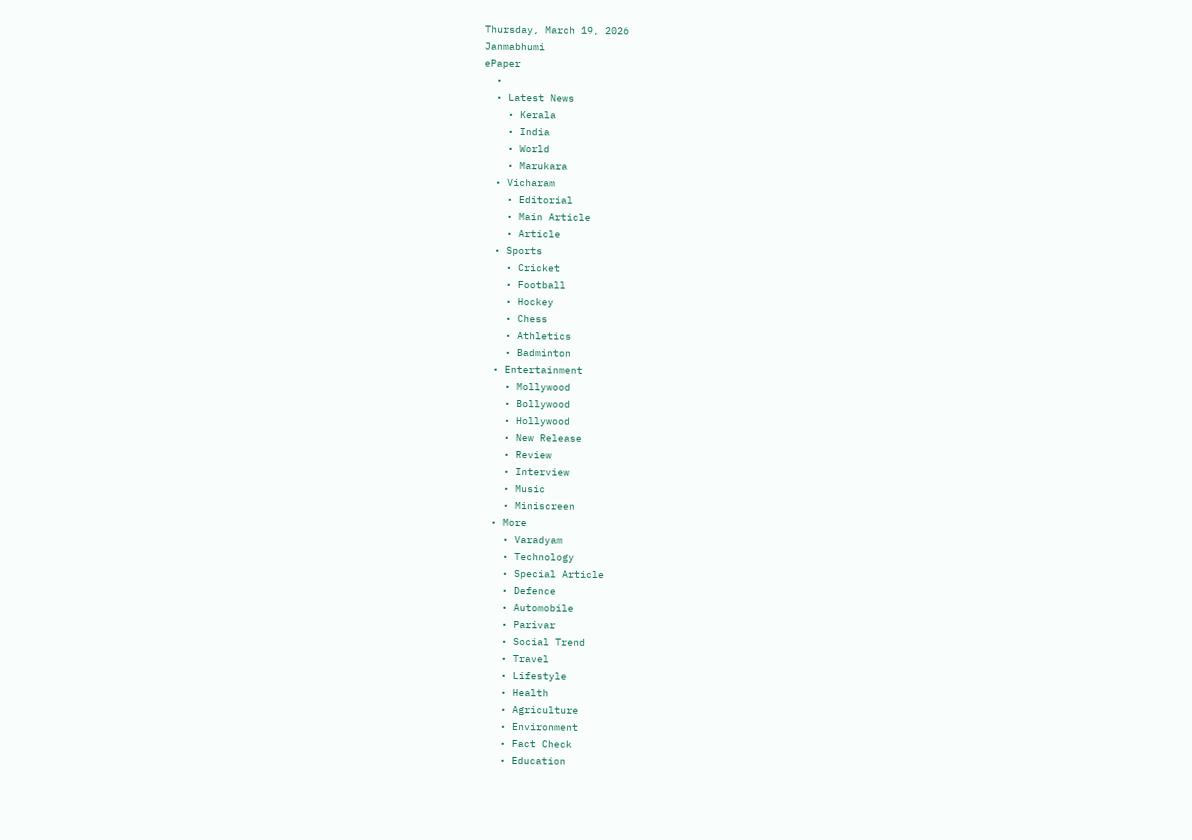Thursday, March 19, 2026
Janmabhumi
ePaper
  •
  • Latest News
    • Kerala
    • India
    • World
    • Marukara
  • Vicharam
    • Editorial
    • Main Article
    • Article
  • Sports
    • Cricket
    • Football
    • Hockey
    • Chess
    • Athletics
    • Badminton
  • Entertainment
    • Mollywood
    • Bollywood
    • Hollywood
    • New Release
    • Review
    • Interview
    • Music
    • Miniscreen
  • More
    • Varadyam
    • Technology
    • Special Article
    • Defence
    • Automobile
    • Parivar
    • Social Trend
    • Travel
    • Lifestyle
    • Health
    • Agriculture
    • Environment
    • Fact Check
    • Education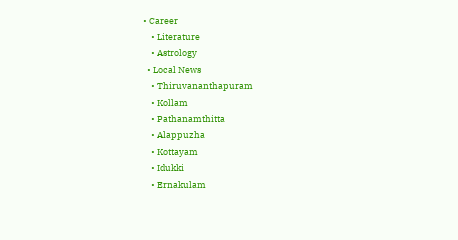• Career
    • Literature
    • Astrology
  • Local News
    • Thiruvananthapuram
    • Kollam
    • Pathanamthitta
    • Alappuzha
    • Kottayam
    • Idukki
    • Ernakulam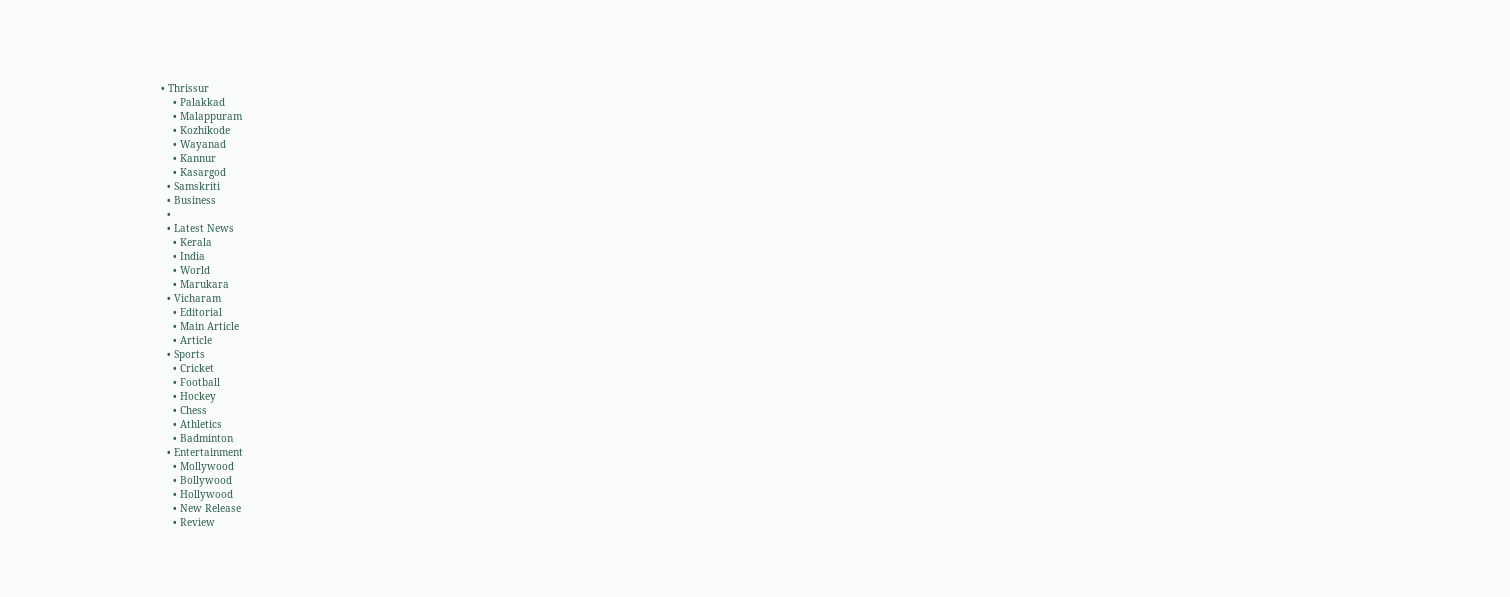• Thrissur
    • Palakkad
    • Malappuram
    • Kozhikode
    • Wayanad
    • Kannur
    • Kasargod
  • Samskriti
  • Business
  •
  • Latest News
    • Kerala
    • India
    • World
    • Marukara
  • Vicharam
    • Editorial
    • Main Article
    • Article
  • Sports
    • Cricket
    • Football
    • Hockey
    • Chess
    • Athletics
    • Badminton
  • Entertainment
    • Mollywood
    • Bollywood
    • Hollywood
    • New Release
    • Review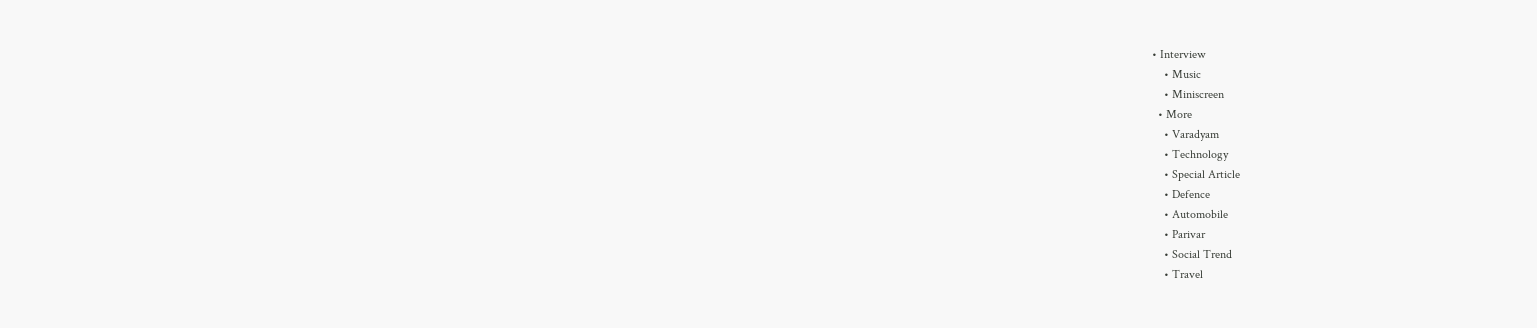• Interview
    • Music
    • Miniscreen
  • More
    • Varadyam
    • Technology
    • Special Article
    • Defence
    • Automobile
    • Parivar
    • Social Trend
    • Travel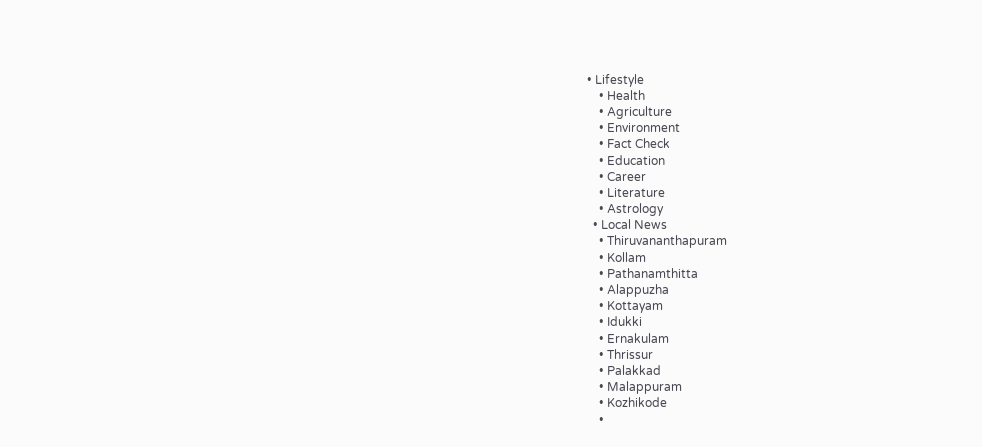• Lifestyle
    • Health
    • Agriculture
    • Environment
    • Fact Check
    • Education
    • Career
    • Literature
    • Astrology
  • Local News
    • Thiruvananthapuram
    • Kollam
    • Pathanamthitta
    • Alappuzha
    • Kottayam
    • Idukki
    • Ernakulam
    • Thrissur
    • Palakkad
    • Malappuram
    • Kozhikode
    •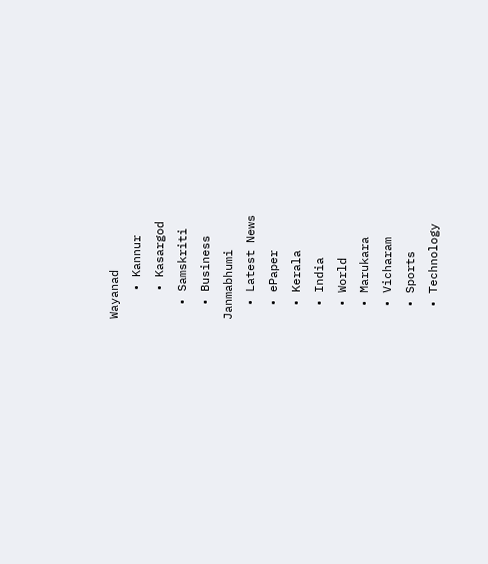Wayanad
    • Kannur
    • Kasargod
  • Samskriti
  • Business
Janmabhumi
  • Latest News
  • ePaper
  • Kerala
  • India
  • World
  • Marukara
  • Vicharam
  • Sports
  • Technology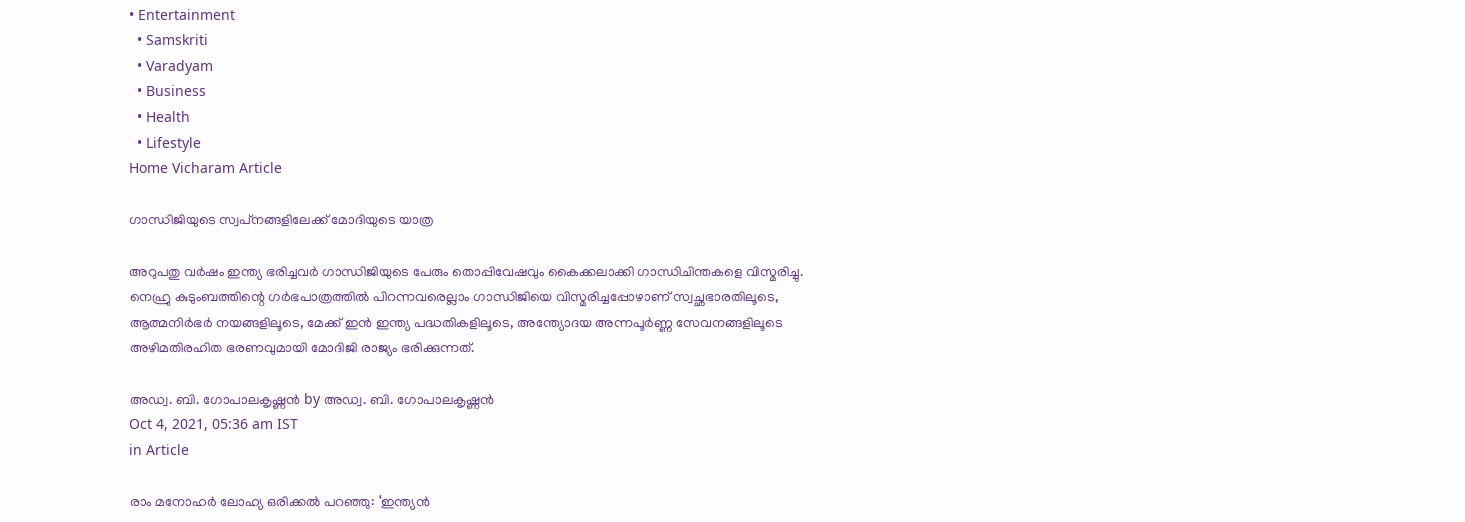• Entertainment
  • Samskriti
  • Varadyam
  • Business
  • Health
  • Lifestyle
Home Vicharam Article

ഗാന്ധിജിയുടെ സ്വപ്‌നങ്ങളിലേക്ക് മോദിയുടെ യാത്ര

അറുപതു വര്‍ഷം ഇന്ത്യ ഭരിച്ചവര്‍ ഗാന്ധിജിയുടെ പേരും തൊപ്പിവേഷവും കൈക്കലാക്കി ഗാന്ധിചിന്തകളെ വിസ്മരിച്ചു. നെഹ്രു കുടുംബത്തിന്റെ ഗര്‍ഭപാത്രത്തില്‍ പിറന്നവരെല്ലാം ഗാന്ധിജിയെ വിസ്മരിച്ചപ്പോഴാണ് സ്വച്ഛഭാരതിലൂടെ, ആത്മനിര്‍ഭര്‍ നയങ്ങളിലൂടെ, മേക്ക് ഇന്‍ ഇന്ത്യ പദ്ധതികളിലൂടെ, അന്ത്യോദയ അന്നപൂര്‍ണ്ണ സേവനങ്ങളിലൂടെ അഴിമതിരഹിത ഭരണവുമായി മോദിജി രാജ്യം ഭരിക്കുന്നത്.

അഡ്വ. ബി. ഗോപാലകൃഷ്ണന്‍ by അഡ്വ. ബി. ഗോപാലകൃഷ്ണന്‍
Oct 4, 2021, 05:36 am IST
in Article

രാം മനോഹര്‍ ലോഹ്യ ഒരിക്കല്‍ പറഞ്ഞു: ‘ഇന്ത്യന്‍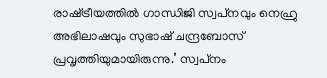രാഷ്‌ട്രീയത്തില്‍ ഗാന്ധിജി സ്വപ്‌നവും നെഹ്രു അഭിലാഷവും സുഭാഷ് ചന്ദ്രബോസ് പ്രവൃത്തിയുമായിരുന്നു.’ സ്വപ്‌നം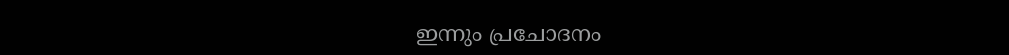ഇന്നും പ്രചോദനം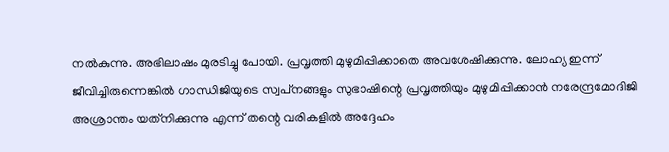നല്‍കുന്നു. അഭിലാഷം മുരടിച്ചു പോയി. പ്രവൃത്തി മുഴുമിപ്പിക്കാതെ അവശേഷിക്കുന്നു. ലോഹ്യ ഇന്ന് ജീവിച്ചിരുന്നെങ്കില്‍ ഗാന്ധിജിയുടെ സ്വപ്‌നങ്ങളും സുഭാഷിന്റെ പ്രവൃത്തിയും മുഴുമിപ്പിക്കാന്‍ നരേന്ദ്രമോദിജി അശ്രാന്തം യത്‌നിക്കുന്നു എന്ന് തന്റെ വരികളില്‍ അദ്ദേഹം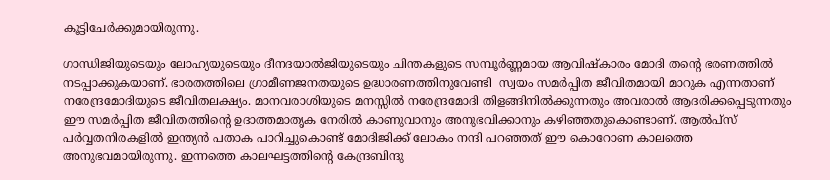കൂട്ടിചേര്‍ക്കുമായിരുന്നു.

ഗാന്ധിജിയുടെയും ലോഹ്യയുടെയും ദീനദയാല്‍ജിയുടെയും ചിന്തകളുടെ സമ്പൂര്‍ണ്ണമായ ആവിഷ്‌കാരം മോദി തന്റെ ഭരണത്തില്‍ നടപ്പാക്കുകയാണ്. ഭാരതത്തിലെ ഗ്രാമീണജനതയുടെ ഉദ്ധാരണത്തിനുവേണ്ടി  സ്വയം സമര്‍പ്പിത ജീവിതമായി മാറുക എന്നതാണ് നരേന്ദ്രമോദിയുടെ ജീവിതലക്ഷ്യം. മാനവരാശിയുടെ മനസ്സില്‍ നരേന്ദ്രമോദി തിളങ്ങിനില്‍ക്കുന്നതും അവരാല്‍ ആദരിക്കപ്പെടുന്നതും ഈ സമര്‍പ്പിത ജീവിതത്തിന്റെ ഉദാത്തമാതൃക നേരില്‍ കാണുവാനും അനുഭവിക്കാനും കഴിഞ്ഞതുകൊണ്ടാണ്. ആല്‍പ്‌സ് പര്‍വ്വതനിരകളില്‍ ഇന്ത്യന്‍ പതാക പാറിച്ചുകൊണ്ട് മോദിജിക്ക് ലോകം നന്ദി പറഞ്ഞത് ഈ കൊറോണ കാലത്തെ അനുഭവമായിരുന്നു. ഇന്നത്തെ കാലഘട്ടത്തിന്റെ കേന്ദ്രബിന്ദു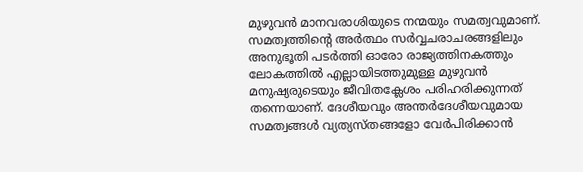മുഴുവന്‍ മാനവരാശിയുടെ നന്മയും സമത്വവുമാണ്. സമത്വത്തിന്റെ അര്‍ത്ഥം സര്‍വ്വചരാചരങ്ങളിലും അനുഭൂതി പടര്‍ത്തി ഓരോ രാജ്യത്തിനകത്തും ലോകത്തില്‍ എല്ലായിടത്തുമുള്ള മുഴുവന്‍ മനുഷ്യരുടെയും ജീവിതക്ലേശം പരിഹരിക്കുന്നത്  തന്നെയാണ്. ദേശീയവും അന്തര്‍ദേശീയവുമായ സമത്വങ്ങള്‍ വ്യത്യസ്തങ്ങളോ വേര്‍പിരിക്കാന്‍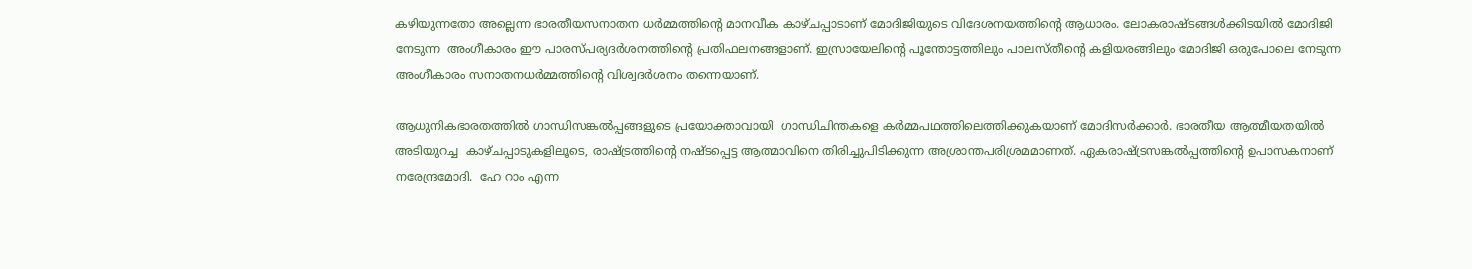കഴിയുന്നതോ അല്ലെന്ന ഭാരതീയസനാതന ധര്‍മ്മത്തിന്റെ മാനവീക കാഴ്ചപ്പാടാണ് മോദിജിയുടെ വിദേശനയത്തിന്റെ ആധാരം. ലോകരാഷ്ടങ്ങള്‍ക്കിടയില്‍ മോദിജി നേടുന്ന  അംഗീകാരം ഈ പാരസ്പര്യദര്‍ശനത്തിന്റെ പ്രതിഫലനങ്ങളാണ്. ഇസ്രായേലിന്റെ പൂന്തോട്ടത്തിലും പാലസ്തീന്റെ കളിയരങ്ങിലും മോദിജി ഒരുപോലെ നേടുന്ന അംഗീകാരം സനാതനധര്‍മ്മത്തിന്റെ വിശ്വദര്‍ശനം തന്നെയാണ്.

ആധുനികഭാരതത്തില്‍ ഗാന്ധിസങ്കല്‍പ്പങ്ങളുടെ പ്രയോക്താവായി  ഗാന്ധിചിന്തകളെ കര്‍മ്മപഥത്തിലെത്തിക്കുകയാണ് മോദിസര്‍ക്കാര്‍. ഭാരതീയ ആത്മീയതയില്‍ അടിയുറച്ച  കാഴ്ചപ്പാടുകളിലൂടെ, രാഷ്‌ട്രത്തിന്റെ നഷ്ടപ്പെട്ട ആത്മാവിനെ തിരിച്ചുപിടിക്കുന്ന അശ്രാന്തപരിശ്രമമാണത്. ഏകരാഷ്‌ട്രസങ്കല്‍പ്പത്തിന്റെ ഉപാസകനാണ് നരേന്ദ്രമോദി.  ഹേ റാം എന്ന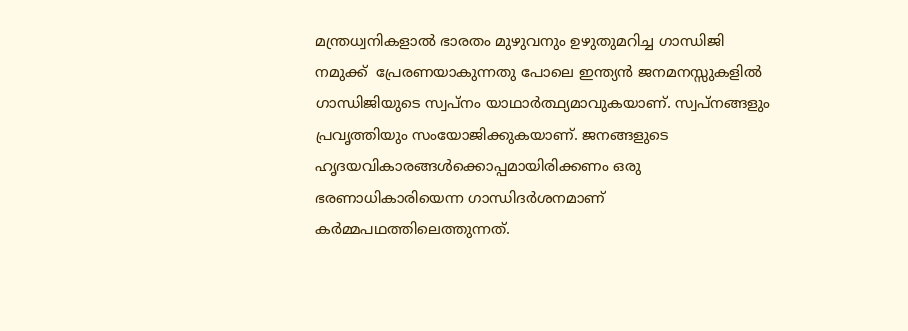മന്ത്രധ്വനികളാല്‍ ഭാരതം മുഴുവനും ഉഴുതുമറിച്ച ഗാന്ധിജി നമുക്ക്  പ്രേരണയാകുന്നതു പോലെ ഇന്ത്യന്‍ ജനമനസ്സുകളില്‍ ഗാന്ധിജിയുടെ സ്വപ്‌നം യാഥാര്‍ത്ഥ്യമാവുകയാണ്. സ്വപ്നങ്ങളും പ്രവൃത്തിയും സംയോജിക്കുകയാണ്. ജനങ്ങളുടെ ഹൃദയവികാരങ്ങള്‍ക്കൊപ്പമായിരിക്കണം ഒരു ഭരണാധികാരിയെന്ന ഗാന്ധിദര്‍ശനമാണ് കര്‍മ്മപഥത്തിലെത്തുന്നത്.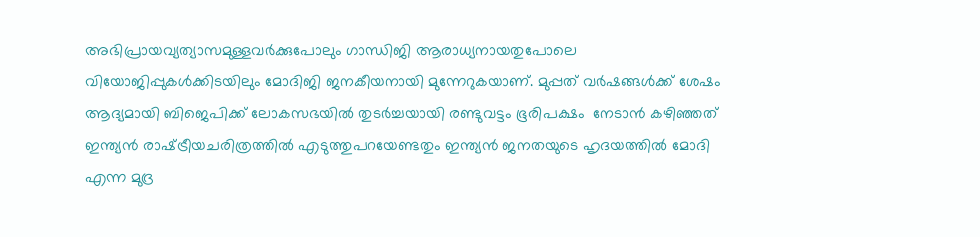അഭിപ്രായവ്യത്യാസമുള്ളവര്‍ക്കുപോലും ഗാന്ധിജി ആരാധ്യനായതുപോലെ വിയോജിപ്പുകള്‍ക്കിടയിലും മോദിജി ജനകീയനായി മുന്നേറുകയാണ്. മുപ്പത് വര്‍ഷങ്ങള്‍ക്ക് ശേഷം ആദ്യമായി ബിജെപിക്ക് ലോകസഭയില്‍ തുടര്‍ച്ചയായി രണ്ടുവട്ടം ഭൂരിപക്ഷം  നേടാന്‍ കഴിഞ്ഞത്  ഇന്ത്യന്‍ രാഷ്‌ട്രീയചരിത്രത്തില്‍ എടുത്തുപറയേണ്ടതും ഇന്ത്യന്‍ ജനതയുടെ ഹൃദയത്തില്‍ മോദി എന്ന മുദ്ര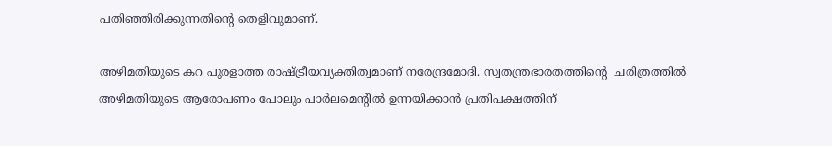പതിഞ്ഞിരിക്കുന്നതിന്റെ തെളിവുമാണ്.

അഴിമതിയുടെ കറ പുരളാത്ത രാഷ്‌ട്രീയവ്യക്തിത്വമാണ് നരേന്ദ്രമോദി. സ്വതന്ത്രഭാരതത്തിന്റെ  ചരിത്രത്തില്‍ അഴിമതിയുടെ ആരോപണം പോലും പാര്‍ലമെന്റില്‍ ഉന്നയിക്കാന്‍ പ്രതിപക്ഷത്തിന്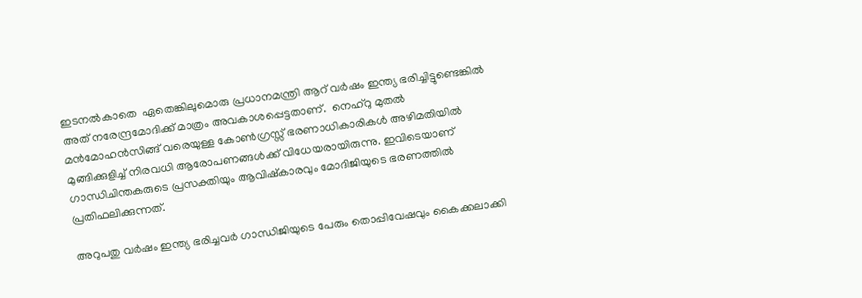ഇടനല്‍കാതെ  ഏതെങ്കിലുമൊരു പ്രധാനമന്ത്രി ആറ് വര്‍ഷം ഇന്ത്യ ഭരിച്ചിട്ടുണ്ടെങ്കില്‍ അത് നരേന്ദ്രമോദിക്ക് മാത്രം അവകാശപ്പെട്ടതാണ്.  നെഹ്‌റു മുതല്‍ മന്‍മോഹന്‍സിങ്ങ് വരെയുള്ള കോണ്‍ഗ്രസ്സ് ഭരണാധികാരികള്‍ അഴിമതിയില്‍ മുങ്ങിക്കുളിച്ച് നിരവധി ആരോപണങ്ങള്‍ക്ക് വിധേയരായിരുന്നു. ഇവിടെയാണ് ഗാന്ധിചിന്തകരുടെ പ്രസക്തിയും ആവിഷ്‌കാരവും മോദിജിയുടെ ഭരണത്തില്‍ പ്രതിഫലിക്കുന്നത്.

അറുപതു വര്‍ഷം ഇന്ത്യ ഭരിച്ചവര്‍ ഗാന്ധിജിയുടെ പേരും തൊപ്പിവേഷവും കൈക്കലാക്കി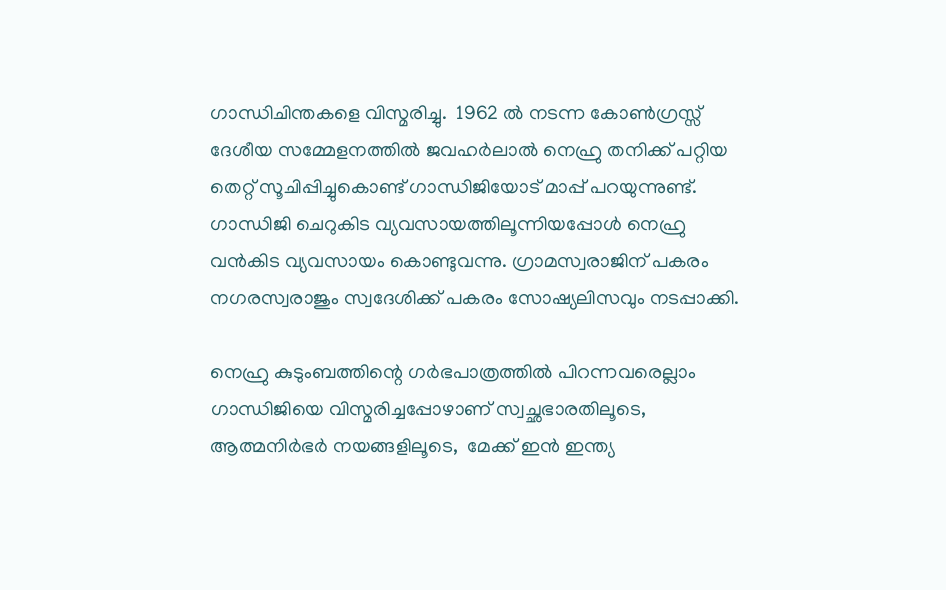ഗാന്ധിചിന്തകളെ വിസ്മരിച്ചു.  1962 ല്‍ നടന്ന കോണ്‍ഗ്രസ്സ് ദേശീയ സമ്മേളനത്തില്‍ ജവഹര്‍ലാല്‍ നെഹ്രു തനിക്ക് പറ്റിയ തെറ്റ് സൂചിപ്പിച്ചുകൊണ്ട് ഗാന്ധിജിയോട് മാപ്പ് പറയുന്നുണ്ട്. ഗാന്ധിജി ചെറുകിട വ്യവസായത്തിലൂന്നിയപ്പോള്‍ നെഹ്രു വന്‍കിട വ്യവസായം കൊണ്ടുവന്നു. ഗ്രാമസ്വരാജിന് പകരം നഗരസ്വരാജും സ്വദേശിക്ക് പകരം സോഷ്യലിസവും നടപ്പാക്കി.

നെഹ്രു കുടുംബത്തിന്റെ ഗര്‍ഭപാത്രത്തില്‍ പിറന്നവരെല്ലാം ഗാന്ധിജിയെ വിസ്മരിച്ചപ്പോഴാണ് സ്വച്ഛഭാരതിലൂടെ, ആത്മനിര്‍ഭര്‍ നയങ്ങളിലൂടെ,  മേക്ക് ഇന്‍ ഇന്ത്യ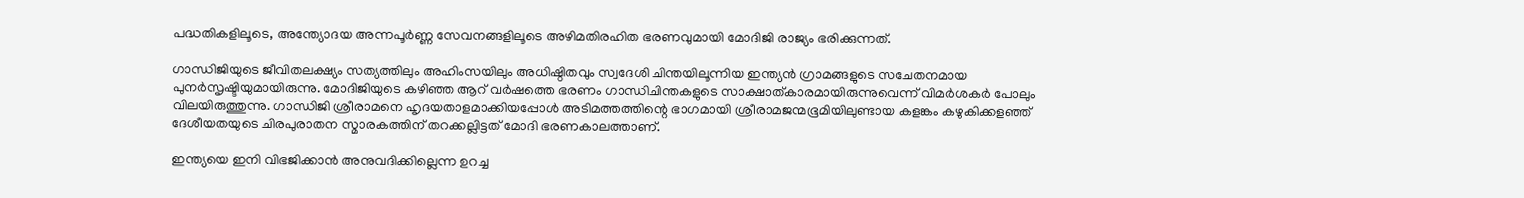പദ്ധതികളിലൂടെ, അന്ത്യോദയ അന്നപൂര്‍ണ്ണ സേവനങ്ങളിലൂടെ അഴിമതിരഹിത ഭരണവുമായി മോദിജി രാജ്യം ഭരിക്കുന്നത്.

ഗാന്ധിജിയുടെ ജീവിതലക്ഷ്യം സത്യത്തിലും അഹിംസയിലും അധിഷ്ഠിതവും സ്വദേശി ചിന്തയിലൂന്നിയ ഇന്ത്യന്‍ ഗ്രാമങ്ങളുടെ സചേതനമായ പുനര്‍സൃഷ്ടിയുമായിരുന്നു. മോദിജിയുടെ കഴിഞ്ഞ ആറ് വര്‍ഷത്തെ ഭരണം ഗാന്ധിചിന്തകളുടെ സാക്ഷാത്കാരമായിരുന്നുവെന്ന് വിമര്‍ശകര്‍ പോലും വിലയിരുത്തുന്നു. ഗാന്ധിജി ശ്രീരാമനെ ഹൃദയതാളമാക്കിയപ്പോള്‍ അടിമത്തത്തിന്റെ ഭാഗമായി ശ്രീരാമജന്മഭൂമിയിലുണ്ടായ കളങ്കം കഴുകിക്കളഞ്ഞ് ദേശീയതയുടെ ചിരപുരാതന സ്മാരകത്തിന് തറക്കല്ലിട്ടത് മോദി ഭരണകാലത്താണ്.

ഇന്ത്യയെ ഇനി വിഭജിക്കാന്‍ അനുവദിക്കില്ലെന്ന ഉറച്ച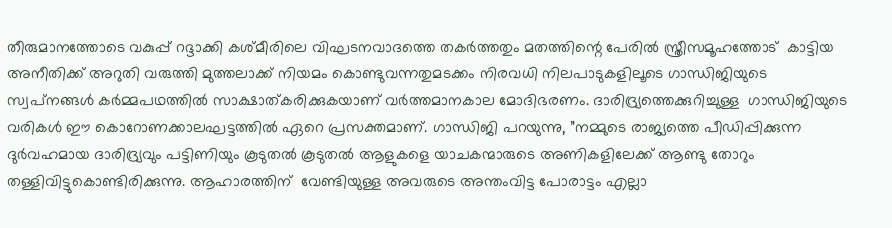തീരുമാനത്തോടെ വകുപ്പ് റദ്ദാക്കി കശ്മീരിലെ വിഘടനവാദത്തെ തകര്‍ത്തതും മതത്തിന്റെ പേരില്‍ സ്ത്രീസമൂഹത്തോട്  കാട്ടിയ അനീതിക്ക് അറുതി വരുത്തി മുത്തലാക്ക് നിയമം കൊണ്ടുവന്നതുമടക്കം നിരവധി നിലപാടുകളിലൂടെ ഗാന്ധിജിയുടെ സ്വപ്‌നങ്ങള്‍ കര്‍മ്മപഥത്തില്‍ സാക്ഷാത്കരിക്കുകയാണ് വര്‍ത്തമാനകാല മോദിഭരണം. ദാരിദ്ര്യത്തെക്കുറിച്ചുള്ള  ഗാന്ധിജിയുടെ വരികള്‍ ഈ കൊറോണക്കാലഘട്ടത്തില്‍ ഏറെ പ്രസക്തമാണ്. ഗാന്ധിജി പറയുന്നു, ”നമ്മുടെ രാജ്യത്തെ പീഡിപ്പിക്കുന്ന ദുര്‍വഹമായ ദാരിദ്ര്യവും പട്ടിണിയും കൂടുതല്‍ കൂടുതല്‍ ആളുകളെ യാചകന്മാരുടെ അണികളിലേക്ക് ആണ്ടു തോറും  തള്ളിവിട്ടുകൊണ്ടിരിക്കുന്നു. ആഹാരത്തിന്  വേണ്ടിയുള്ള അവരുടെ അന്തംവിട്ട പോരാട്ടം എല്ലാ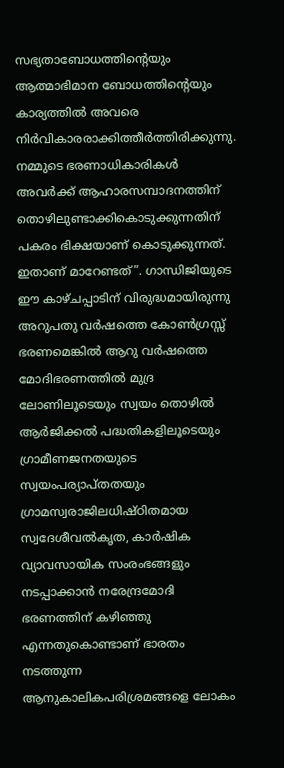സഭ്യതാബോധത്തിന്റെയും ആത്മാഭിമാന ബോധത്തിന്റെയും കാര്യത്തില്‍ അവരെ നിര്‍വികാരരാക്കിത്തീര്‍ത്തിരിക്കുന്നു. നമ്മുടെ ഭരണാധികാരികള്‍ അവര്‍ക്ക് ആഹാരസമ്പാദനത്തിന് തൊഴിലുണ്ടാക്കികൊടുക്കുന്നതിന്  പകരം ഭിക്ഷയാണ് കൊടുക്കുന്നത്. ഇതാണ് മാറേണ്ടത്”. ഗാന്ധിജിയുടെ ഈ കാഴ്ചപ്പാടിന് വിരുദ്ധമായിരുന്നു അറുപതു വര്‍ഷത്തെ കോണ്‍ഗ്രസ്സ് ഭരണമെങ്കില്‍ ആറു വര്‍ഷത്തെ മോദിഭരണത്തില്‍ മുദ്ര ലോണിലൂടെയും സ്വയം തൊഴില്‍ ആര്‍ജിക്കല്‍ പദ്ധതികളിലൂടെയും ഗ്രാമീണജനതയുടെ സ്വയംപര്യാപ്തതയും ഗ്രാമസ്വരാജിലധിഷ്ഠിതമായ സ്വദേശീവല്‍കൃത, കാര്‍ഷിക വ്യാവസായിക സംരംഭങ്ങളും നടപ്പാക്കാന്‍ നരേന്ദ്രമോദി ഭരണത്തിന് കഴിഞ്ഞു എന്നതുകൊണ്ടാണ് ഭാരതം നടത്തുന്ന ആനുകാലികപരിശ്രമങ്ങളെ ലോകം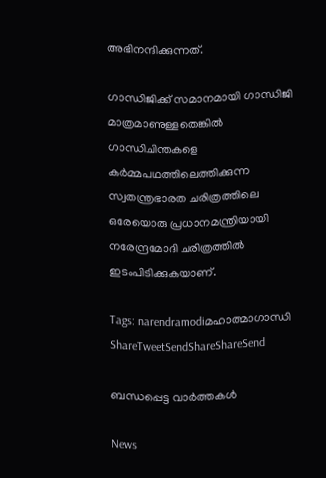അഭിനന്ദിക്കുന്നത്.

ഗാന്ധിജിക്ക് സമാനമായി ഗാന്ധിജി മാത്രമാണുള്ളതെങ്കില്‍ ഗാന്ധിചിന്തകളെ കര്‍മ്മപഥത്തിലെത്തിക്കുന്ന സ്വതന്ത്രഭാരത ചരിത്രത്തിലെ ഒരേയൊരു പ്രധാനമന്ത്രിയായി നരേന്ദ്രമോദി ചരിത്രത്തില്‍ ഇടംപിടിക്കുകയാണ്.

Tags: narendramodiമഹാത്മാഗാന്ധി
ShareTweetSendShareShareSend

ബന്ധപ്പെട്ട വാര്‍ത്തകള്‍

News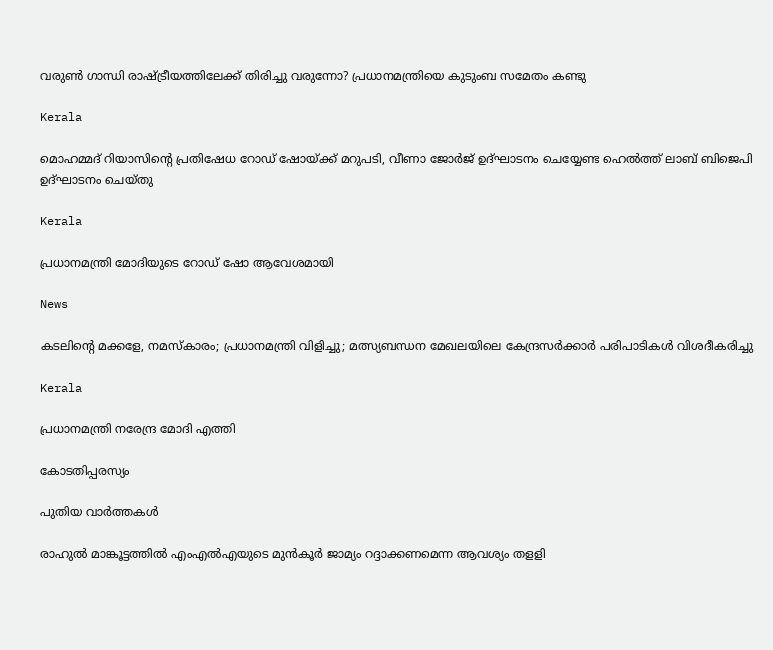വരുൺ ഗാന്ധി രാഷ്‌ട്രീയത്തിലേക്ക് തിരിച്ചു വരുന്നോ? പ്രധാനമന്ത്രിയെ കുടുംബ സമേതം കണ്ടു

Kerala

മൊഹമ്മദ് റിയാസിന്റെ പ്രതിഷേധ റോഡ് ഷോയ്‌ക്ക് മറുപടി, വീണാ ജോര്‍ജ് ഉദ്ഘാടനം ചെയ്യേണ്ട ഹെല്‍ത്ത് ലാബ് ബിജെപി ഉദ്ഘാടനം ചെയ്തു

Kerala

പ്രധാനമന്ത്രി മോദിയുടെ റോഡ് ഷോ ആവേശമായി

News

കടലിന്റെ മക്കളേ, നമസ്‌കാരം; പ്രധാനമന്ത്രി വിളിച്ചു; മത്സ്യബന്ധന മേഖലയിലെ കേന്ദ്രസർക്കാർ പരിപാടികൾ വിശദീകരിച്ചു

Kerala

പ്രധാനമന്ത്രി നരേന്ദ്ര മോദി എത്തി

കോടതിപ്പരസ്യം

പുതിയ വാര്‍ത്തകള്‍

രാഹുല്‍ മാങ്കൂട്ടത്തില്‍ എംഎല്‍എയുടെ മുന്‍കൂര്‍ ജാമ്യം റദ്ദാക്കണമെന്ന ആവശ്യം തളളി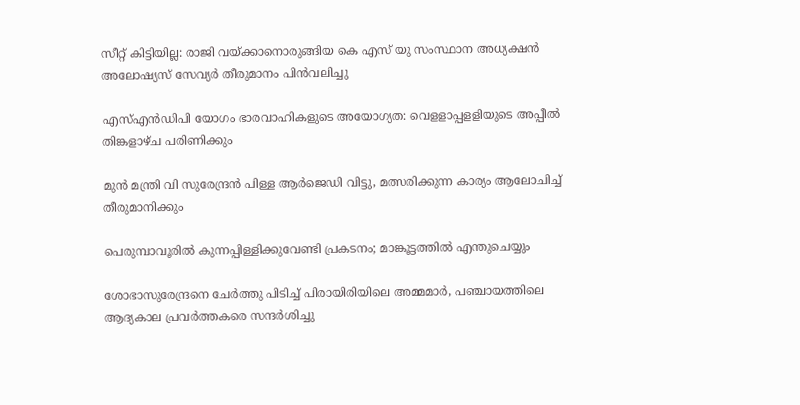സീറ്റ് കിട്ടിയില്ല: രാജി വയ്‌ക്കാനൊരുങ്ങിയ കെ എസ് യു സംസ്ഥാന അധ്യക്ഷന്‍ അലോഷ്യസ് സേവ്യര്‍ തീരുമാനം പിന്‍വലിച്ചു

എസ്എന്‍ഡിപി യോഗം ഭാരവാഹികളുടെ അയോഗ്യത: വെളളാപ്പളളിയുടെ അപ്പീല്‍ തിങ്കളാഴ്ച പരിണിക്കും

മുന്‍ മന്ത്രി വി സുരേന്ദ്രന്‍ പിള്ള ആര്‍ജെഡി വിട്ടു, മത്സരിക്കുന്ന കാര്യം ആലോചിച്ച് തീരുമാനിക്കും

പെരുമ്പാവൂരിൽ കുന്നപ്പിള്ളിക്കുവേണ്ടി പ്രകടനം; മാങ്കൂട്ടത്തിൽ എന്തുചെയ്യും

ശോഭാസുരേന്ദ്രനെ ചേര്‍ത്തു പിടിച്ച് പിരായിരിയിലെ അമ്മമാര്‍, പഞ്ചായത്തിലെ ആദ്യകാല പ്രവര്‍ത്തകരെ സന്ദര്‍ശിച്ചു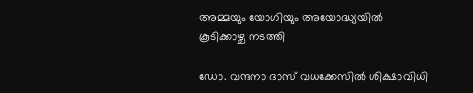അമ്മയും യോഗിയും അയോദ്ധ്യയിൽ കൂടിക്കാഴ്ച നടത്തി

ഡോ. വന്ദനാ ദാസ് വധക്കേസിൽ ശിക്ഷാവിധി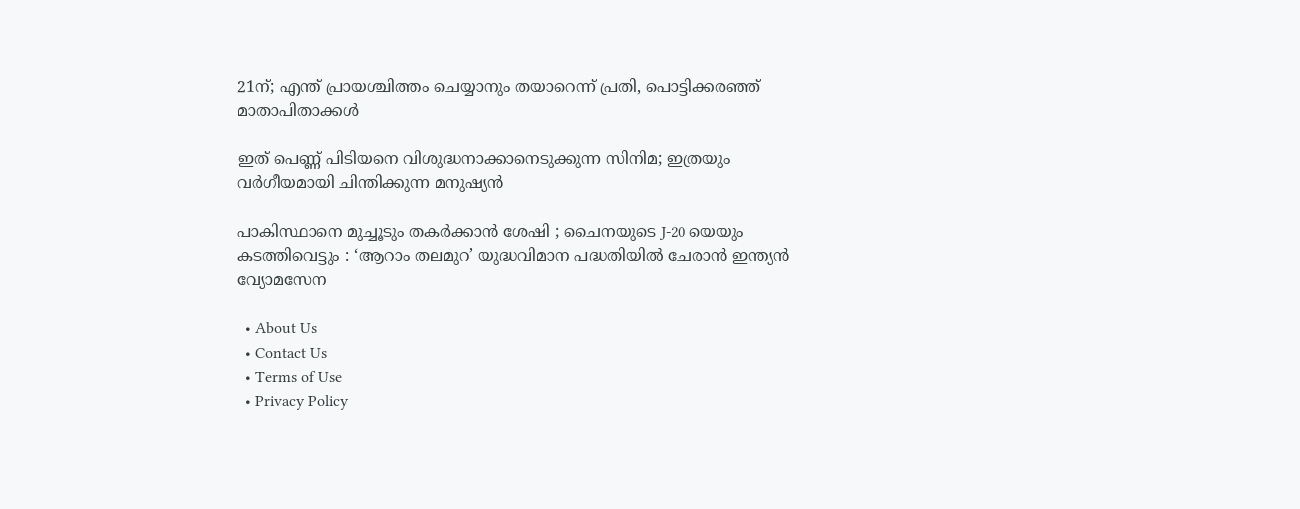21ന്; എന്ത് പ്രായശ്ചിത്തം ചെയ്യാനും തയാറെന്ന് പ്രതി, പൊട്ടിക്കരഞ്ഞ് മാതാപിതാക്കൾ

ഇത് പെണ്ണ് പിടിയനെ വിശുദ്ധനാക്കാനെടുക്കുന്ന സിനിമ; ഇത്രയും വർഗീയമായി ചിന്തിക്കുന്ന മനുഷ്യൻ

പാകിസ്ഥാനെ മുച്ചൂടും തകർക്കാൻ ശേഷി ; ചൈനയുടെ J-20 യെയും കടത്തിവെട്ടും : ‘ആറാം തലമുറ’ യുദ്ധവിമാന പദ്ധതിയിൽ ചേരാൻ ഇന്ത്യൻ വ്യോമസേന

  • About Us
  • Contact Us
  • Terms of Use
  • Privacy Policy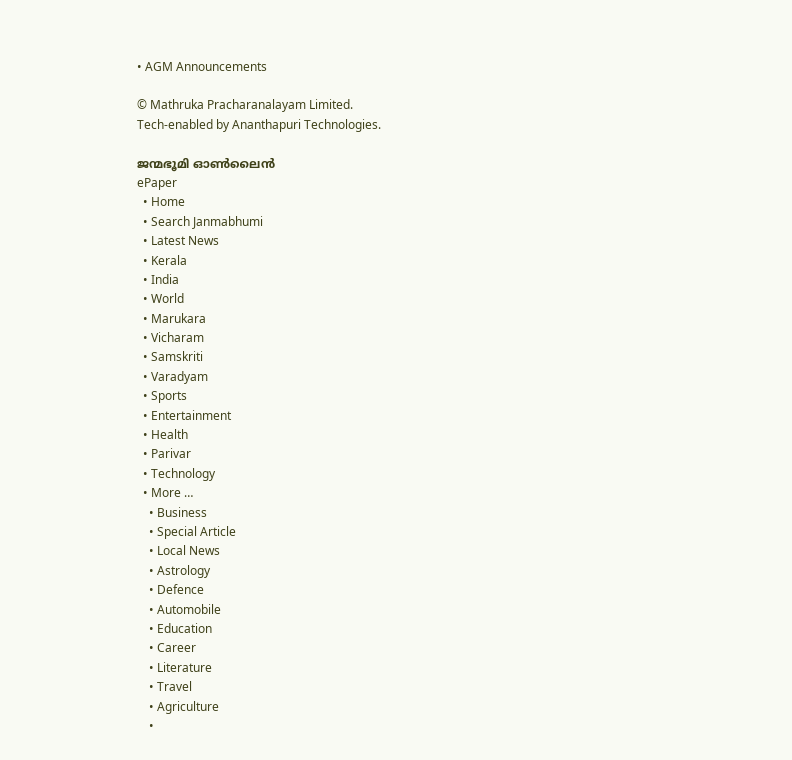• AGM Announcements

© Mathruka Pracharanalayam Limited.
Tech-enabled by Ananthapuri Technologies.

ജന്മഭൂമി ഓണ്‍ലൈന്‍
ePaper
  • Home
  • Search Janmabhumi
  • Latest News
  • Kerala
  • India
  • World
  • Marukara
  • Vicharam
  • Samskriti
  • Varadyam
  • Sports
  • Entertainment
  • Health
  • Parivar
  • Technology
  • More …
    • Business
    • Special Article
    • Local News
    • Astrology
    • Defence
    • Automobile
    • Education
    • Career
    • Literature
    • Travel
    • Agriculture
    •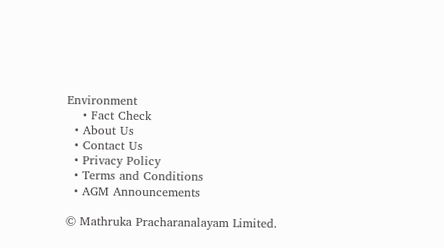Environment
    • Fact Check
  • About Us
  • Contact Us
  • Privacy Policy
  • Terms and Conditions
  • AGM Announcements

© Mathruka Pracharanalayam Limited.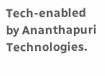Tech-enabled by Ananthapuri Technologies.